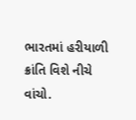ભારતમાં હરીયાળી ક્રાંતિ વિશે નીચે વાંચો.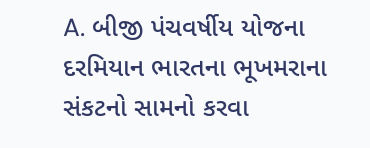A. બીજી પંચવર્ષીય યોજના દરમિયાન ભારતના ભૂખમરાના સંકટનો સામનો કરવા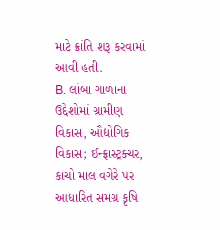માટે ક્રાંતિ શરૂ કરવામાં આવી હતી.
B. લાંબા ગાળાના ઉદ્દેશોમાં ગ્રામીણ વિકાસ, ઔદ્યોગિક વિકાસ; ઈન્ફ્રાસ્ટ્રક્ચર, કાચો માલ વગેરે પર આધારિત સમગ્ર કૃષિ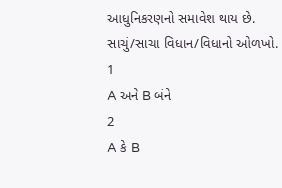આધુનિકરણનો સમાવેશ થાય છે.
સાચું/સાચા વિધાન/વિધાનો ઓળખો.
1
A અને B બંને
2
A કે B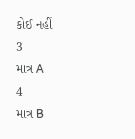કોઈ નહીં
3
માત્ર A
4
માત્ર B